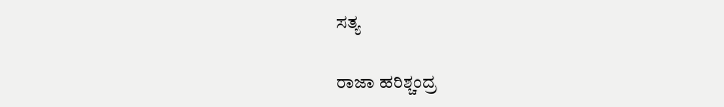ಸತ್ಯ

ರಾಜಾ ಹರಿಶ್ಚಂದ್ರ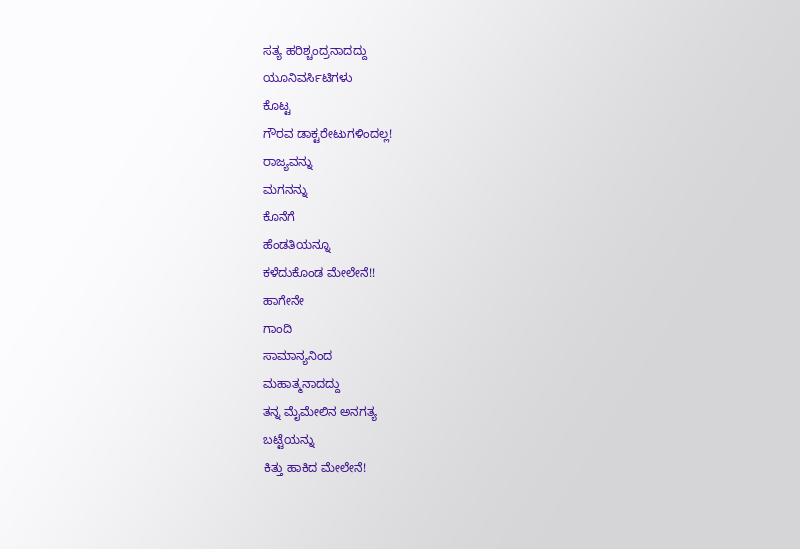ಸತ್ಯ ಹರಿಶ್ಚಂದ್ರನಾದದ್ದು
ಯೂನಿವರ್ಸಿಟಿಗಳು
ಕೊಟ್ಟ
ಗೌರವ ಡಾಕ್ಟರೇಟುಗಳಿಂದಲ್ಲ!
ರಾಜ್ಯವನ್ನು
ಮಗನನ್ನು
ಕೊನೆಗೆ
ಹೆಂಡತಿಯನ್ನೂ
ಕಳೆದುಕೊಂಡ ಮೇಲೇನೆ!!
ಹಾಗೇನೇ
ಗಾಂದಿ
ಸಾಮಾನ್ಯನಿಂದ
ಮಹಾತ್ಮನಾದದ್ದು
ತನ್ನ ಮೈಮೇಲಿನ ಅನಗತ್ಯ
ಬಟ್ಟೆಯನ್ನು
ಕಿತ್ತು ಹಾಕಿದ ಮೇಲೇನೆ!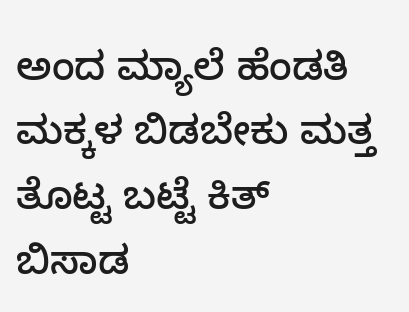ಅಂದ ಮ್ಯಾಲೆ ಹೆಂಡತಿ ಮಕ್ಕಳ ಬಿಡಬೇಕು ಮತ್ತ ತೊಟ್ಟ ಬಟ್ಟೆ ಕಿತ್ ಬಿಸಾಡ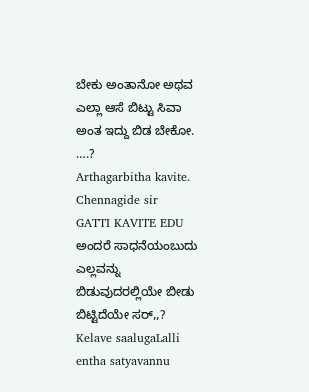ಬೇಕು ಅಂತಾನೋ ಅಥವ ಎಲ್ಲಾ ಆಸೆ ಬಿಟ್ಟು ಸಿವಾ ಅಂತ ಇದ್ದು ಬಿಡ ಬೇಕೋ. ….?
Arthagarbitha kavite. Chennagide sir
GATTI KAVITE EDU
ಅಂದರೆ ಸಾಧನೆಯಂಬುದು ಎಲ್ಲವನ್ನು ಬಿಡುವುದರಲ್ಲಿಯೇ ಬೀಡು ಬಿಟ್ಟಿದೆಯೇ ಸರ್,,?
Kelave saalugaLalli entha satyavannu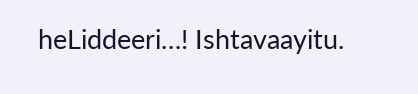heLiddeeri…! Ishtavaayitu.